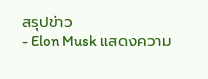สรุปข่าว
- Elon Musk แสดงความ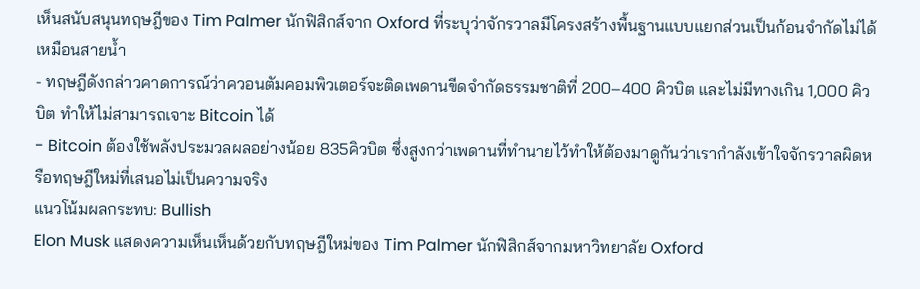เห็นสนับสนุนทฤษฎีของ Tim Palmer นักฟิสิกส์จาก Oxford ที่ระบุว่าจักรวาลมีโครงสร้างพื้นฐานแบบแยกส่วนเป็นก้อนจำกัดไม่ได้เหมือนสายน้ำ
- ทฤษฎีดังกล่าวคาดการณ์ว่าควอนตัมคอมพิวเตอร์จะติดเพดานขีดจำกัดธรรมชาติที่ 200–400 คิวบิต และไม่มีทางเกิน 1,000 คิวบิต ทำให้ไม่สามารถเจาะ Bitcoin ได้
- Bitcoin ต้องใช้พลังประมวลผลอย่างน้อย 835คิวบิต ซึ่งสูงกว่าเพดานที่ทำนายไว้ทำให้ต้องมาดูกันว่าเรากำลังเข้าใจจักรวาลผิดหรือทฤษฎีใหม่ที่เสนอไม่เป็นความจริง
แนวโน้มผลกระทบ: Bullish
Elon Musk แสดงความเห็นเห็นด้วยกับทฤษฎีใหม่ของ Tim Palmer นักฟิสิกส์จากมหาวิทยาลัย Oxford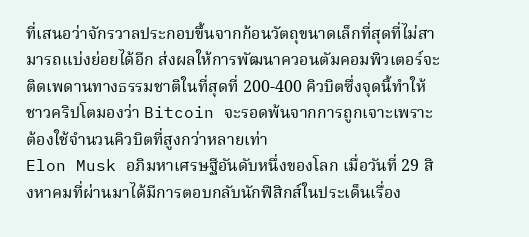ที่เสนอว่าจักรวาลประกอบขึ้นจากก้อนวัตถุขนาดเล็กที่สุดที่ไม่สามารถแบ่งย่อยได้อีก ส่งผลให้การพัฒนาควอนตัมคอมพิวเตอร์จะติดเพดานทางธรรมชาติในที่สุดที่ 200-400 คิวบิตซึ่งจุดนี้ทำให้ชาวคริปโตมองว่า Bitcoin จะรอดพ้นจากการถูกเจาะเพราะต้องใช้จำนวนคิวบิตที่สูงกว่าหลายเท่า
Elon Musk อภิมหาเศรษฐีอันดับหนึ่งของโลก เมื่อวันที่ 29 สิงหาคมที่ผ่านมาได้มีการตอบกลับนักฟิสิกส์ในประเด็นเรื่อง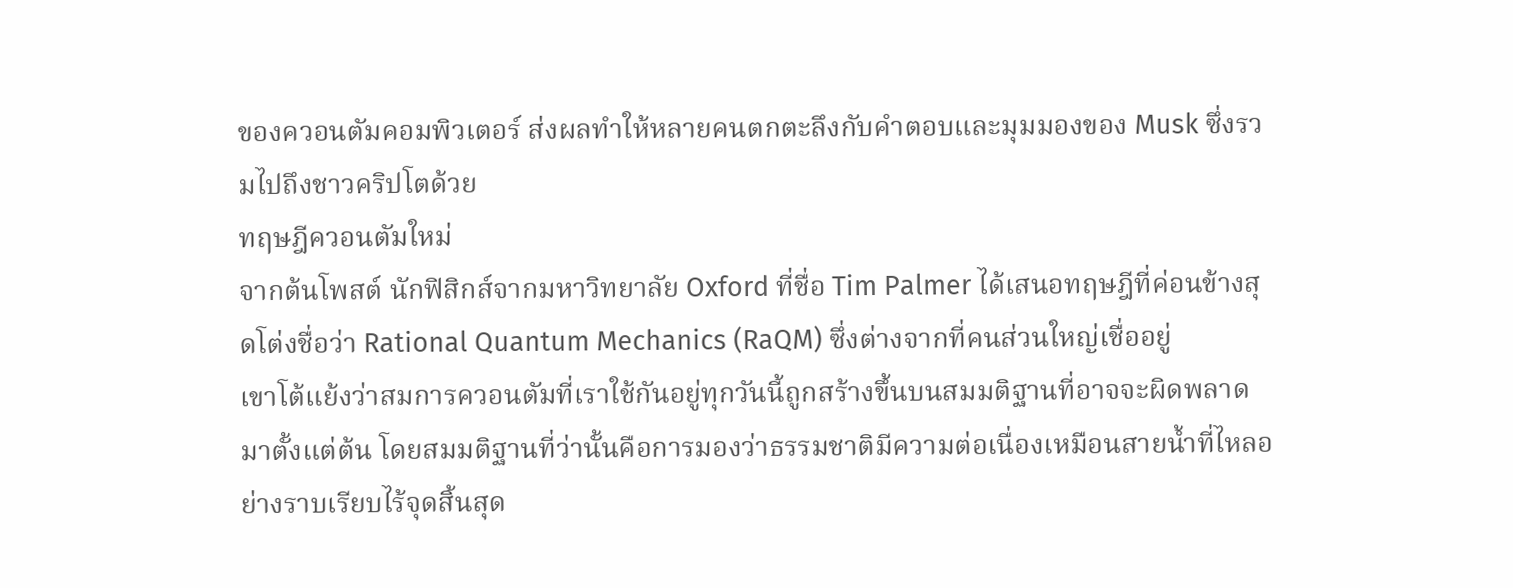ของควอนตัมคอมพิวเตอร์ ส่งผลทำให้หลายคนตกตะลึงกับคำตอบและมุมมองของ Musk ซึ่งรวมไปถึงชาวคริปโตด้วย
ทฤษฎีควอนตัมใหม่
จากต้นโพสต์ นักฟิสิกส์จากมหาวิทยาลัย Oxford ที่ชื่อ Tim Palmer ได้เสนอทฤษฎีที่ค่อนข้างสุดโต่งชื่อว่า Rational Quantum Mechanics (RaQM) ซึ่งต่างจากที่คนส่วนใหญ่เชื่ออยู่
เขาโต้แย้งว่าสมการควอนตัมที่เราใช้กันอยู่ทุกวันนี้ถูกสร้างขึ้นบนสมมติฐานที่อาจจะผิดพลาดมาตั้งแต่ต้น โดยสมมติฐานที่ว่านั้นคือการมองว่าธรรมชาติมีความต่อเนื่องเหมือนสายน้ำที่ไหลอย่างราบเรียบไร้จุดสิ้นสุด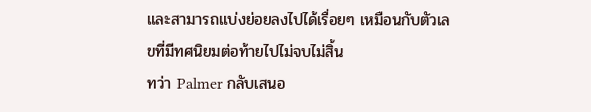และสามารถแบ่งย่อยลงไปได้เรื่อยๆ เหมือนกับตัวเลขที่มีทศนิยมต่อท้ายไปไม่จบไม่สิ้น
ทว่า Palmer กลับเสนอ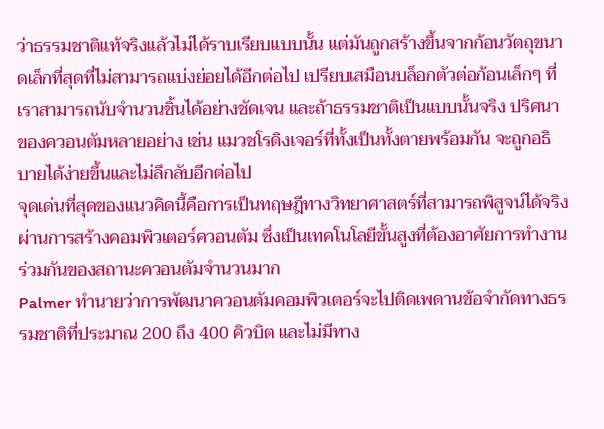ว่าธรรมชาติแท้จริงแล้วไม่ได้ราบเรียบแบบนั้น แต่มันถูกสร้างขึ้นจากก้อนวัตถุขนาดเล็กที่สุดที่ไม่สามารถแบ่งย่อยได้อีกต่อไป เปรียบเสมือนบล็อกตัวต่อก้อนเล็กๆ ที่เราสามารถนับจำนวนชิ้นได้อย่างชัดเจน และถ้าธรรมชาติเป็นแบบนั้นจริง ปริศนาของควอนตัมหลายอย่าง เช่น แมวชโรดิงเจอร์ที่ทั้งเป็นทั้งตายพร้อมกัน จะถูกอธิบายได้ง่ายขึ้นและไม่ลึกลับอีกต่อไป
จุดเด่นที่สุดของแนวคิดนี้คือการเป็นทฤษฎีทางวิทยาศาสตร์ที่สามารถพิสูจน์ได้จริงผ่านการสร้างคอมพิวเตอร์ควอนตัม ซึ่งเป็นเทคโนโลยีขั้นสูงที่ต้องอาศัยการทำงานร่วมกันของสถานะควอนตัมจำนวนมาก
Palmer ทำนายว่าการพัฒนาควอนตัมคอมพิวเตอร์จะไปติดเพดานข้อจำกัดทางธรรมชาติที่ประมาณ 200 ถึง 400 คิวบิต และไม่มีทาง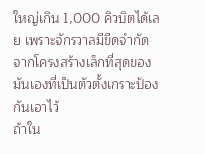ใหญ่เกิน 1,000 คิวบิตได้เลย เพราะจักรวาลมีขีดจำกัดจากโครงสร้างเล็กที่สุดของมันเองที่เป็นตัวตั้งเกราะป้องกันเอาไว้
ถ้าใน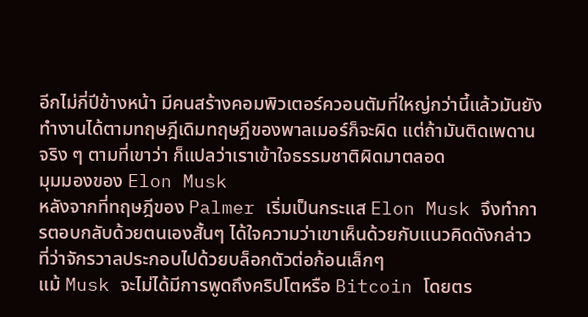อีกไม่กี่ปีข้างหน้า มีคนสร้างคอมพิวเตอร์ควอนตัมที่ใหญ่กว่านี้แล้วมันยังทำงานได้ตามทฤษฎีเดิมทฤษฎีของพาลเมอร์ก็จะผิด แต่ถ้ามันติดเพดานจริง ๆ ตามที่เขาว่า ก็แปลว่าเราเข้าใจธรรมชาติผิดมาตลอด
มุมมองของ Elon Musk
หลังจากที่ทฤษฎีของ Palmer เริ่มเป็นกระแส Elon Musk จึงทำการตอบกลับด้วยตนเองสั้นๆ ได้ใจความว่าเขาเห็นด้วยกับแนวคิดดังกล่าว ที่ว่าจักรวาลประกอบไปด้วยบล็อกตัวต่อก้อนเล็กๆ
แม้ Musk จะไม่ได้มีการพูดถึงคริปโตหรือ Bitcoin โดยตร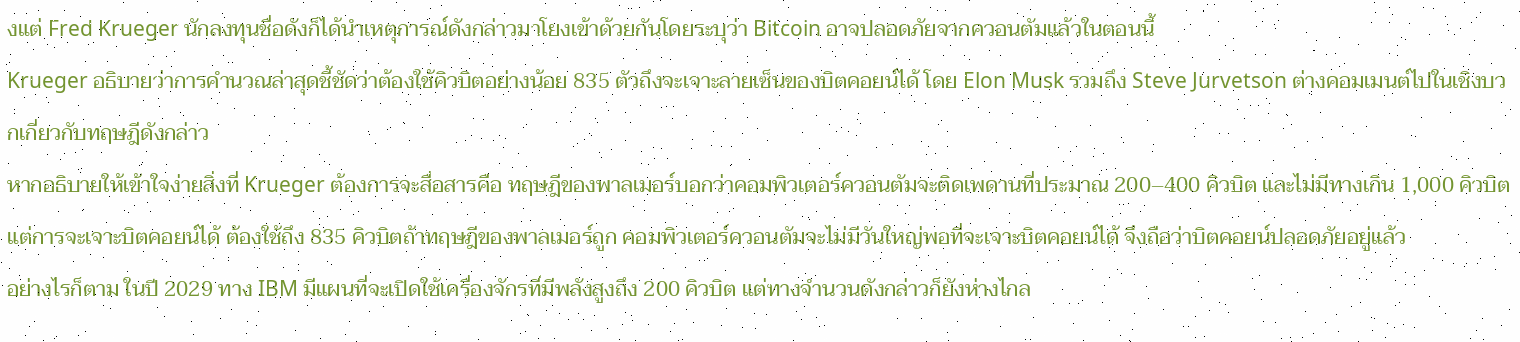งแต่ Fred Krueger นักลงทุนชื่อดังก็ได้นำเหตุการณ์ดังกล่าวมาโยงเข้าด้วยกันโดยระบุว่า Bitcoin อาจปลอดภัยจากควอนตัมแล้วในตอนนี้
Krueger อธิบายว่าการคำนวณล่าสุดชี้ชัดว่าต้องใช้คิวบิตอย่างน้อย 835 ตัวถึงจะเจาะลายเซ็นของบิตคอยน์ได้ โดย Elon Musk รวมถึง Steve Jurvetson ต่างคอมเมนต์ไปในเชิงบวกเกี่ยวกับทฤษฎีดังกล่าว
หากอธิบายให้เข้าใจง่ายสิ่งที่ Krueger ต้องการจะสื่อสารคือ ทฤษฎีของพาลเมอร์บอกว่าคอมพิวเตอร์ควอนตัมจะติดเพดานที่ประมาณ 200–400 คิวบิต และไม่มีทางเกิน 1,000 คิวบิตแต่การจะเจาะบิตคอยน์ได้ ต้องใช้ถึง 835 คิวบิตถ้าทฤษฎีของพาลเมอร์ถูก คอมพิวเตอร์ควอนตัมจะไม่มีวันใหญ่พอที่จะเจาะบิตคอยน์ได้ จึงถือว่าบิตคอยน์ปลอดภัยอยู่แล้ว
อย่างไรก็ตาม ในปี 2029 ทาง IBM มีแผนที่จะเปิดใช้เครื่องจักรที่มีพลังสูงถึง 200 คิวบิต แต่ทางจำนวนดังกล่าวก็ยังห่างไกล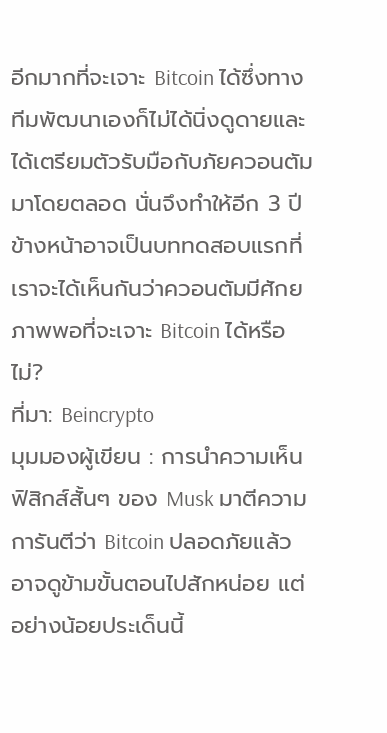อีกมากที่จะเจาะ Bitcoin ได้ซึ่งทางทีมพัฒนาเองก็ไม่ได้นิ่งดูดายและได้เตรียมตัวรับมือกับภัยควอนตัมมาโดยตลอด นั่นจึงทำให้อีก 3 ปีข้างหน้าอาจเป็นบททดสอบแรกที่เราจะได้เห็นกันว่าควอนตัมมีศักยภาพพอที่จะเจาะ Bitcoin ได้หรือไม่?
ที่มา: Beincrypto
มุมมองผู้เขียน : การนำความเห็นฟิสิกส์สั้นๆ ของ Musk มาตีความการันตีว่า Bitcoin ปลอดภัยแล้วอาจดูข้ามขั้นตอนไปสักหน่อย แต่อย่างน้อยประเด็นนี้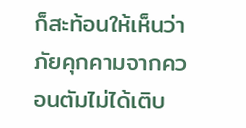ก็สะท้อนให้เห็นว่าภัยคุกคามจากควอนตัมไม่ได้เติบ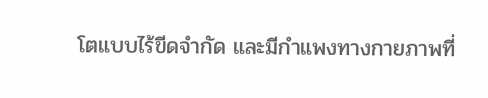โตแบบไร้ขีดจำกัด และมีกำแพงทางกายภาพที่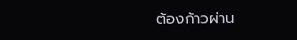ต้องก้าวผ่าน